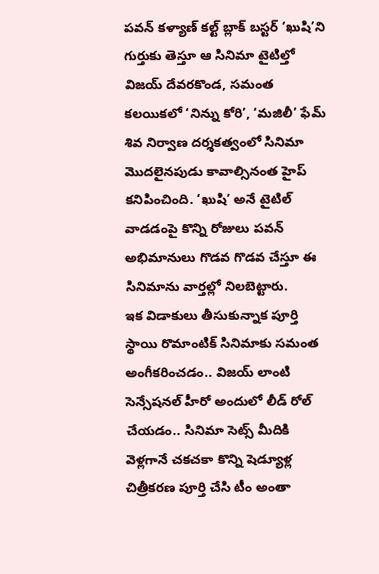పవన్ కళ్యాణ్ కల్ట్ బ్లాక్ బస్టర్ ‘ఖుషి’ని గుర్తుకు తెస్తూ ఆ సినిమా టైటిల్తో విజయ్ దేవరకొండ, సమంత కలయికలో ‘నిన్ను కోరి’, ‘మజిలీ’ ఫేమ్ శివ నిర్వాణ దర్శకత్వంలో సినిమా మొదలైనపుడు కావాల్సినంత హైప్ కనిపించింది. ‘ఖుషి’ అనే టైటిల్ వాడడంపై కొన్ని రోజులు పవన్ అభిమానులు గొడవ గొడవ చేస్తూ ఈ సినిమాను వార్తల్లో నిలబెట్టారు.
ఇక విడాకులు తీసుకున్నాక పూర్తి స్థాయి రొమాంటిక్ సినిమాకు సమంత అంగీకరించడం.. విజయ్ లాంటి సెన్సేషనల్ హీరో అందులో లీడ్ రోల్ చేయడం.. సినిమా సెట్స్ మీదికి వెళ్లగానే చకచకా కొన్ని షెడ్యూళ్ల చిత్రీకరణ పూర్తి చేసి టీం అంతా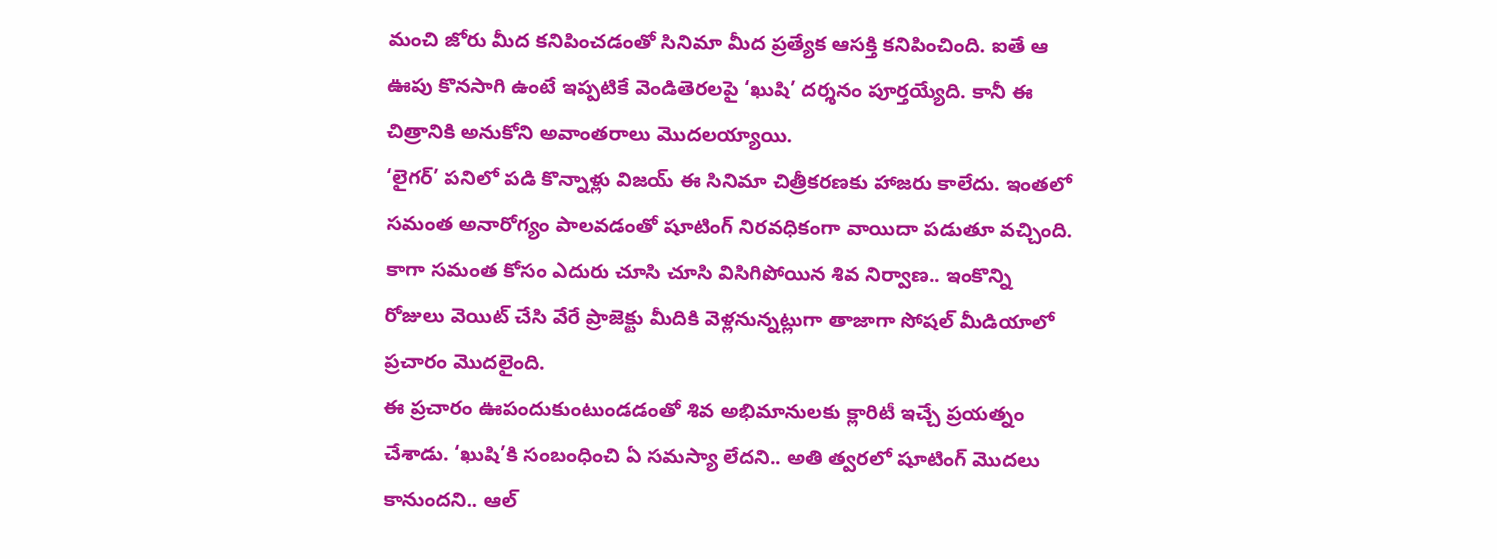మంచి జోరు మీద కనిపించడంతో సినిమా మీద ప్రత్యేక ఆసక్తి కనిపించింది. ఐతే ఆ ఊపు కొనసాగి ఉంటే ఇప్పటికే వెండితెరలపై ‘ఖుషి’ దర్శనం పూర్తయ్యేది. కానీ ఈ చిత్రానికి అనుకోని అవాంతరాలు మొదలయ్యాయి.
‘లైగర్’ పనిలో పడి కొన్నాళ్లు విజయ్ ఈ సినిమా చిత్రీకరణకు హాజరు కాలేదు. ఇంతలో సమంత అనారోగ్యం పాలవడంతో షూటింగ్ నిరవధికంగా వాయిదా పడుతూ వచ్చింది. కాగా సమంత కోసం ఎదురు చూసి చూసి విసిగిపోయిన శివ నిర్వాణ.. ఇంకొన్ని రోజులు వెయిట్ చేసి వేరే ప్రాజెక్టు మీదికి వెళ్లనున్నట్లుగా తాజాగా సోషల్ మీడియాలో ప్రచారం మొదలైంది.
ఈ ప్రచారం ఊపందుకుంటుండడంతో శివ అభిమానులకు క్లారిటీ ఇచ్చే ప్రయత్నం చేశాడు. ‘ఖుషి’కి సంబంధించి ఏ సమస్యా లేదని.. అతి త్వరలో షూటింగ్ మొదలు కానుందని.. ఆల్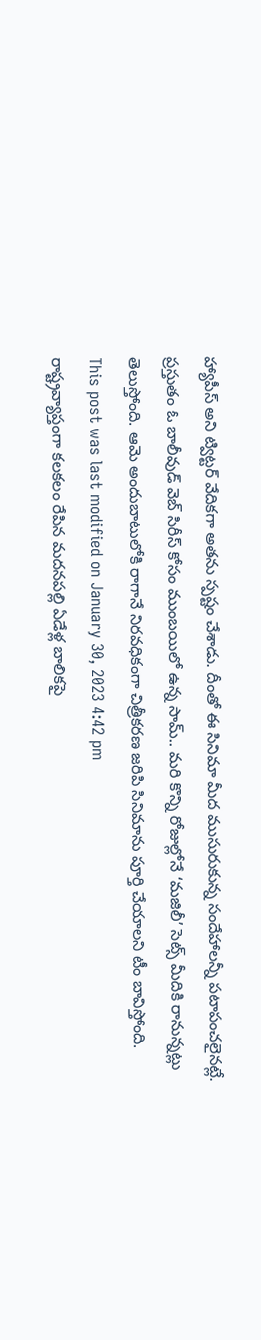హ్యాపీస్ అని ట్విట్టర్ వేదికగా అతను స్పష్టం చేశాడు. దీంతో ఈ సినిమా మీద ముసురుకున్న సందేహాలన్నీ పటాపంచలైనట్లే.
ప్రస్తుతం ఓ బాలీవుడ్ వెబ్ సిరీస్ కోసం ముంబయిలో ఉన్న సామ్.. మరి కొన్ని రోజుల్లోనే ‘మజిలీ’ సెట్స్ మీదికి రానున్నట్లు తెలుస్తోంది. ఆమె అందుబాటులోకి రాగానే నిరవధికంగా చిత్రీకరణ జరిపి సినిమాను పూర్తి చేయాలని టీం బావిస్తోంది.
This post was last modified on January 30, 2023 4:42 pm
రాష్ట్రవ్యాప్తంగా కలకలం రేపిన మదనపల్లి ఏడేళ్ల బాలికపై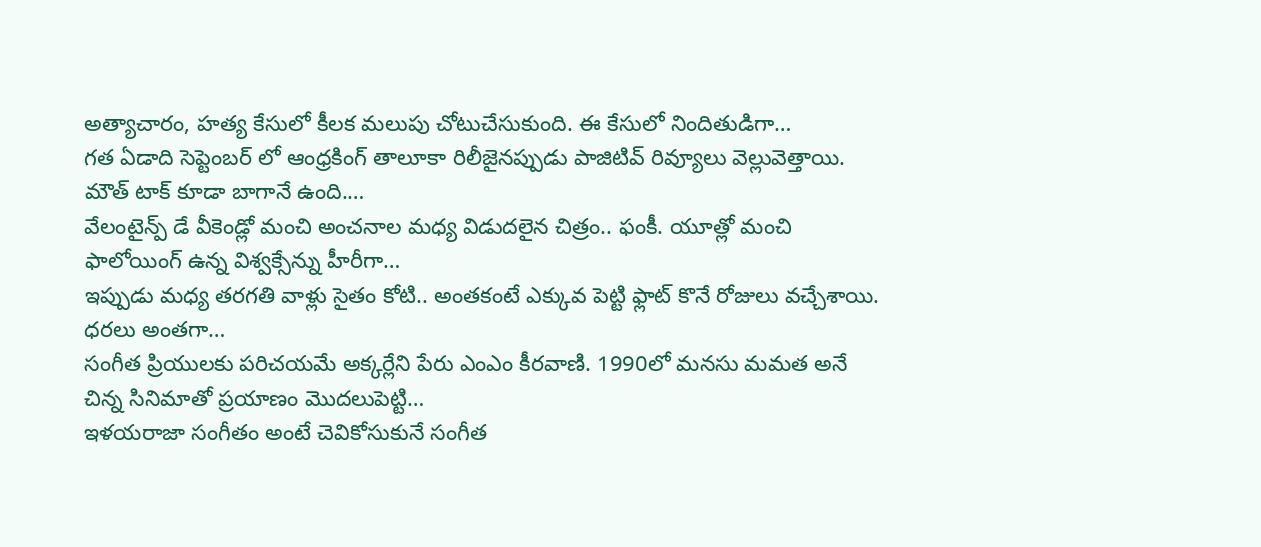అత్యాచారం, హత్య కేసులో కీలక మలుపు చోటుచేసుకుంది. ఈ కేసులో నిందితుడిగా…
గత ఏడాది సెప్టెంబర్ లో ఆంధ్రకింగ్ తాలూకా రిలీజైనప్పుడు పాజిటివ్ రివ్యూలు వెల్లువెత్తాయి. మౌత్ టాక్ కూడా బాగానే ఉంది.…
వేలంటైన్ప్ డే వీకెండ్లో మంచి అంచనాల మధ్య విడుదలైన చిత్రం.. ఫంకీ. యూత్లో మంచి ఫాలోయింగ్ ఉన్న విశ్వక్సేన్ను హీరీగా…
ఇప్పుడు మధ్య తరగతి వాళ్లు సైతం కోటి.. అంతకంటే ఎక్కువ పెట్టి ఫ్లాట్ కొనే రోజులు వచ్చేశాయి. ధరలు అంతగా…
సంగీత ప్రియులకు పరిచయమే అక్కర్లేని పేరు ఎంఎం కీరవాణి. 1990లో మనసు మమత అనే చిన్న సినిమాతో ప్రయాణం మొదలుపెట్టి…
ఇళయరాజా సంగీతం అంటే చెవికోసుకునే సంగీత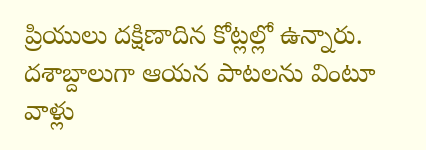ప్రియులు దక్షిణాదిన కోట్లల్లో ఉన్నారు. దశాబ్దాలుగా ఆయన పాటలను వింటూ వాళ్లు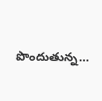పొందుతున్న…